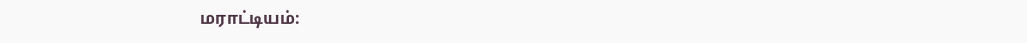மராட்டியம்: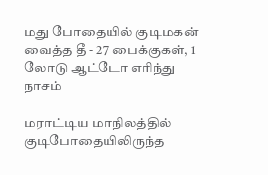மது போதையில் குடிமகன் வைத்த தீ - 27 பைக்குகள், 1 லோடு ஆட்டோ எரிந்து நாசம்

மராட்டிய மாநிலத்தில் குடிபோதையிலிருந்த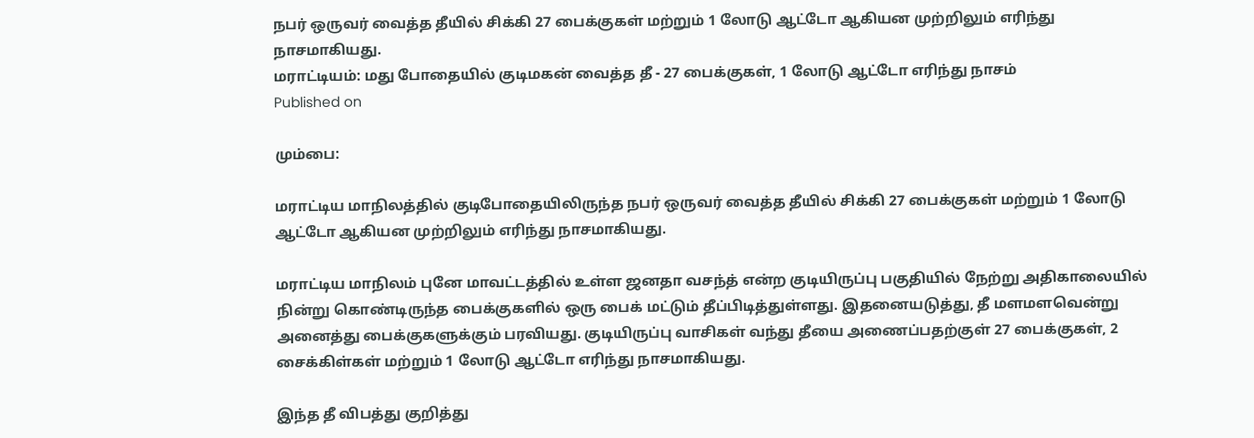நபர் ஒருவர் வைத்த தீயில் சிக்கி 27 பைக்குகள் மற்றும் 1 லோடு ஆட்டோ ஆகியன முற்றிலும் எரிந்து நாசமாகியது.
மராட்டியம்: மது போதையில் குடிமகன் வைத்த தீ - 27 பைக்குகள், 1 லோடு ஆட்டோ எரிந்து நாசம்
Published on

மும்பை:

மராட்டிய மாநிலத்தில் குடிபோதையிலிருந்த நபர் ஒருவர் வைத்த தீயில் சிக்கி 27 பைக்குகள் மற்றும் 1 லோடு ஆட்டோ ஆகியன முற்றிலும் எரிந்து நாசமாகியது.

மராட்டிய மாநிலம் புனே மாவட்டத்தில் உள்ள ஜனதா வசந்த் என்ற குடியிருப்பு பகுதியில் நேற்று அதிகாலையில் நின்று கொண்டிருந்த பைக்குகளில் ஒரு பைக் மட்டும் தீப்பிடித்துள்ளது. இதனையடுத்து, தீ மளமளவென்று அனைத்து பைக்குகளுக்கும் பரவியது. குடியிருப்பு வாசிகள் வந்து தீயை அணைப்பதற்குள் 27 பைக்குகள், 2 சைக்கிள்கள் மற்றும் 1 லோடு ஆட்டோ எரிந்து நாசமாகியது.

இந்த தீ விபத்து குறித்து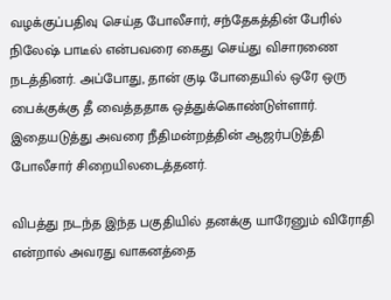வழக்குப்பதிவு செய்த போலீசார், சந்தேகத்தின் பேரில் நிலேஷ் பாடீல் என்பவரை கைது செய்து விசாரணை நடத்தினர். அப்போது, தான் குடி போதையில் ஒரே ஒரு பைக்குக்கு தீ வைத்ததாக ஒத்துக்கொண்டுள்ளார். இதையடுத்து அவரை நீதிமன்றத்தின் ஆஜர்படுத்தி போலீசார் சிறையிலடைத்தனர்.

விபத்து நடந்த இந்த பகுதியில் தனக்கு யாரேனும் விரோதி என்றால் அவரது வாகனத்தை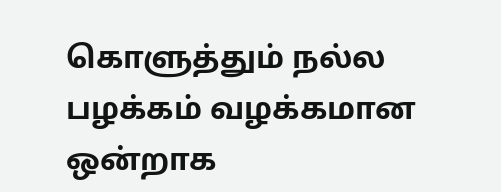கொளுத்தும் நல்ல பழக்கம் வழக்கமான ஒன்றாக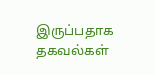இருப்பதாக தகவல்கள்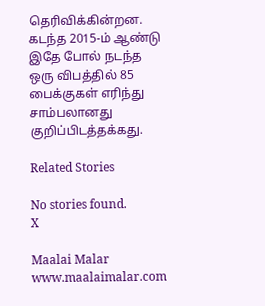தெரிவிக்கின்றன. கடந்த 2015-ம் ஆண்டு இதே போல் நடந்த ஒரு விபத்தில் 85 பைக்குகள் எரிந்து சாம்பலானது குறிப்பிடத்தக்கது.

Related Stories

No stories found.
X

Maalai Malar
www.maalaimalar.com